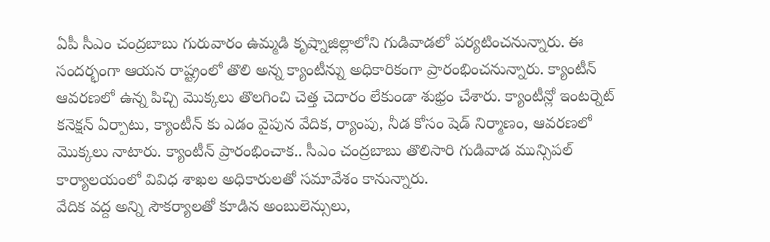ఏపీ సీఎం చంద్రబాబు గురువారం ఉమ్మడి కృష్నాజిల్లాలోని గుడివాడలో పర్యటించనున్నారు. ఈ సందర్భంగా ఆయన రాష్ట్రంలో తొలి అన్న క్యాంటీన్ను అధికారికంగా ప్రారంభించనున్నారు. క్యాంటీన్ ఆవరణలో ఉన్న పిచ్చి మొక్కలు తొలగించి చెత్త చెదారం లేకుండా శుభ్రం చేశారు. క్యాంటీన్లో ఇంటర్నెట్ కనెక్షన్ ఏర్పాటు, క్యాంటీన్ కు ఎడం వైపున వేదిక, ర్యాంపు, నీడ కోసం షెడ్ నిర్మాణం, ఆవరణలో మొక్కలు నాటారు. క్యాంటీన్ ప్రారంభించాక.. సీఎం చంద్రబాబు తొలిసారి గుడివాడ మున్సిపల్ కార్యాలయంలో వివిధ శాఖల అధికారులతో సమావేశం కానున్నారు.
వేదిక వద్ద అన్ని సౌకర్యాలతో కూడిన అంబులెన్సులు,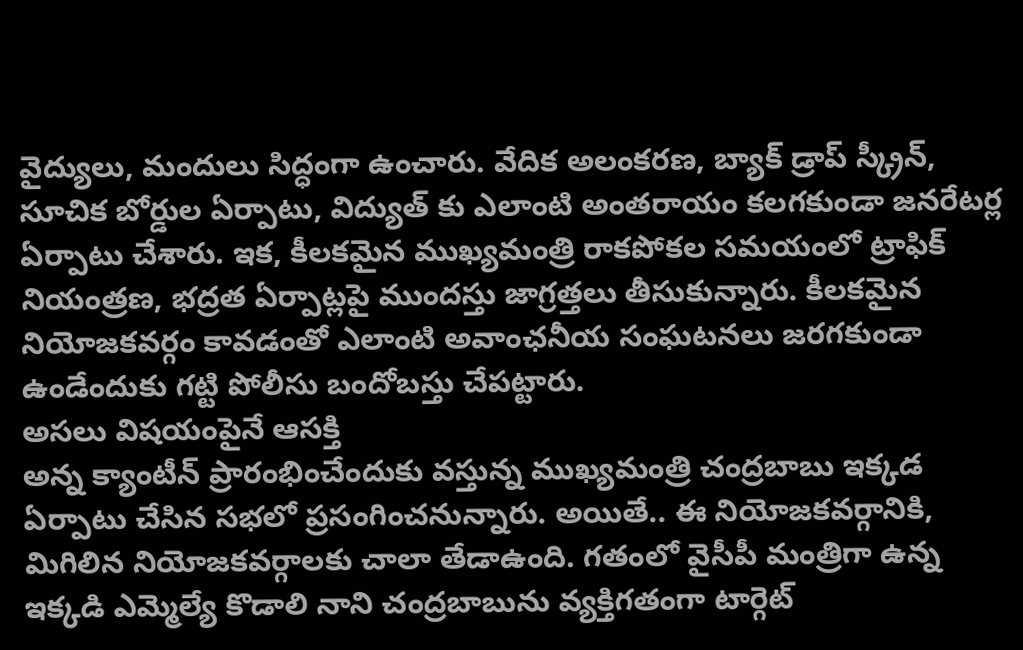వైద్యులు, మందులు సిద్ధంగా ఉంచారు. వేదిక అలంకరణ, బ్యాక్ డ్రాప్ స్క్రీన్, సూచిక బోర్డుల ఏర్పాటు, విద్యుత్ కు ఎలాంటి అంతరాయం కలగకుండా జనరేటర్ల ఏర్పాటు చేశారు. ఇక, కీలకమైన ముఖ్యమంత్రి రాకపోకల సమయంలో ట్రాఫిక్ నియంత్రణ, భద్రత ఏర్పాట్లపై ముందస్తు జాగ్రత్తలు తీసుకున్నారు. కీలకమైన నియోజకవర్గం కావడంతో ఎలాంటి అవాంఛనీయ సంఘటనలు జరగకుండా ఉండేందుకు గట్టి పోలీసు బందోబస్తు చేపట్టారు.
అసలు విషయంపైనే ఆసక్తి
అన్న క్యాంటీన్ ప్రారంభించేందుకు వస్తున్న ముఖ్యమంత్రి చంద్రబాబు ఇక్కడ ఏర్పాటు చేసిన సభలో ప్రసంగించనున్నారు. అయితే.. ఈ నియోజకవర్గానికి, మిగిలిన నియోజకవర్గాలకు చాలా తేడాఉంది. గతంలో వైసీపీ మంత్రిగా ఉన్న ఇక్కడి ఎమ్మెల్యే కొడాలి నాని చంద్రబాబును వ్యక్తిగతంగా టార్గెట్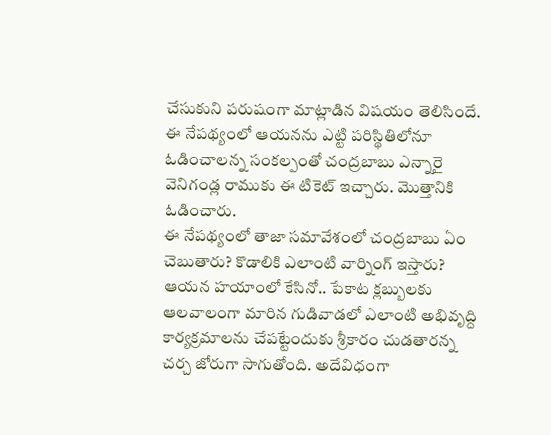చేసుకుని పరుషంగా మాట్లాడిన విషయం తెలిసిందే. ఈ నేపథ్యంలో ఆయనను ఎట్టి పరిస్థితిలోనూ ఓడించాలన్న సంకల్పంతో చంద్రబాబు ఎన్నారై వెనిగండ్ల రాముకు ఈ టికెట్ ఇచ్చారు. మొత్తానికి ఓడించారు.
ఈ నేపథ్యంలో తాజా సమావేశంలో చంద్రబాబు ఏం చెబుతారు? కొడాలికి ఎలాంటి వార్నింగ్ ఇస్తారు? ఆయన హయాంలో కేసినో.. పేకాట క్లబ్బులకు ఆలవాలంగా మారిన గుడివాడలో ఎలాంటి అభివృద్ది కార్యక్రమాలను చేపట్టేందుకు శ్రీకారం చుడతారన్న చర్చ జోరుగా సాగుతోంది. అదేవిధంగా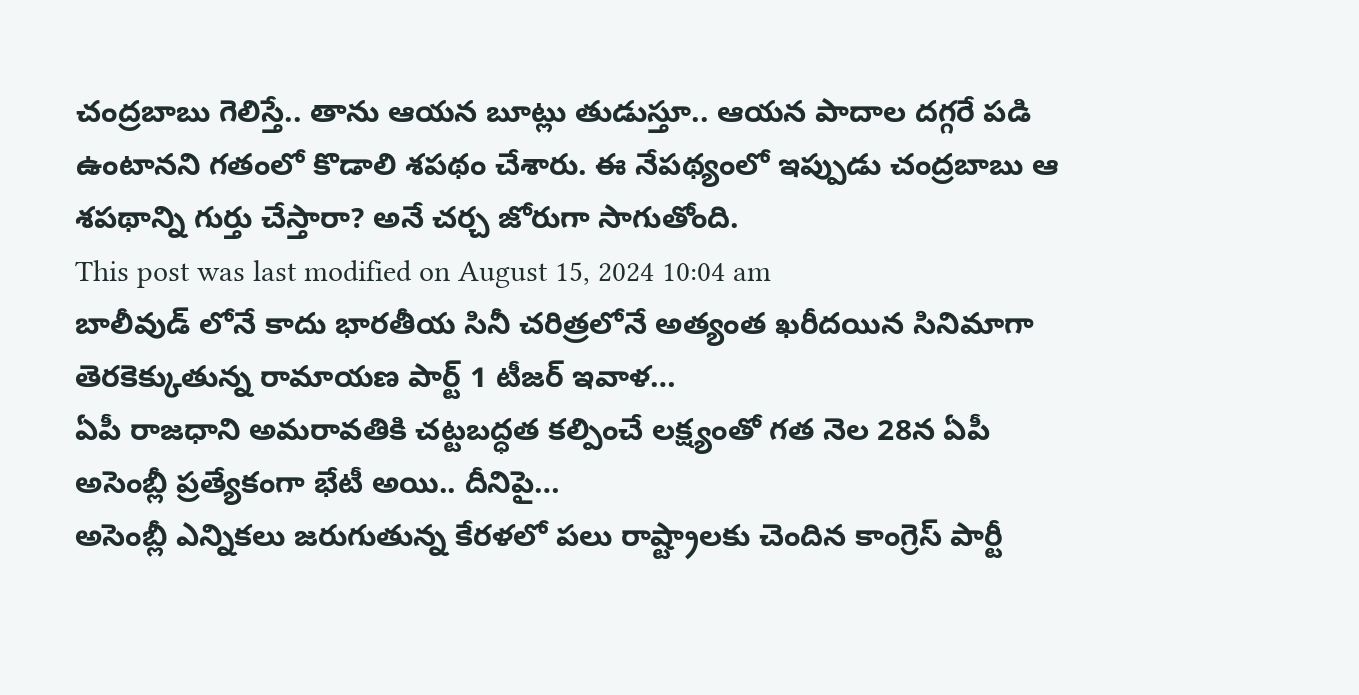చంద్రబాబు గెలిస్తే.. తాను ఆయన బూట్లు తుడుస్తూ.. ఆయన పాదాల దగ్గరే పడి ఉంటానని గతంలో కొడాలి శపథం చేశారు. ఈ నేపథ్యంలో ఇప్పుడు చంద్రబాబు ఆ శపథాన్ని గుర్తు చేస్తారా? అనే చర్చ జోరుగా సాగుతోంది.
This post was last modified on August 15, 2024 10:04 am
బాలీవుడ్ లోనే కాదు భారతీయ సినీ చరిత్రలోనే అత్యంత ఖరీదయిన సినిమాగా తెరకెక్కుతున్న రామాయణ పార్ట్ 1 టీజర్ ఇవాళ…
ఏపీ రాజధాని అమరావతికి చట్టబద్ధత కల్పించే లక్ష్యంతో గత నెల 28న ఏపీ అసెంబ్లీ ప్రత్యేకంగా భేటీ అయి.. దీనిపై…
అసెంబ్లీ ఎన్నికలు జరుగుతున్న కేరళలో పలు రాష్ట్రాలకు చెందిన కాంగ్రెస్ పార్టీ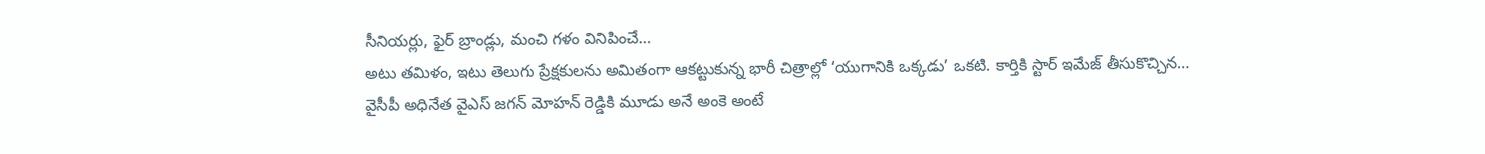సీనియర్లు, ఫైర్ బ్రాండ్లు, మంచి గళం వినిపించే…
అటు తమిళం, ఇటు తెలుగు ప్రేక్షకులను అమితంగా ఆకట్టుకున్న భారీ చిత్రాల్లో ‘యుగానికి ఒక్కడు’ ఒకటి. కార్తికి స్టార్ ఇమేజ్ తీసుకొచ్చిన…
వైసీపీ అధినేత వైఎస్ జగన్ మోహన్ రెడ్డికి మూడు అనే అంకె అంటే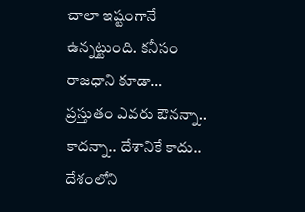చాలా ఇష్టంగానే ఉన్నట్టుంది. కనీసం రాజధాని కూడా…
ప్రస్తుతం ఎవరు ఔనన్నా.. కాదన్నా.. దేశానికే కాదు.. దేశంలోని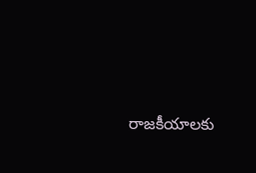రాజకీయాలకు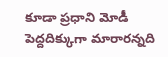కూడా ప్రధాని మోడీ పెద్దదిక్కుగా మారారన్నది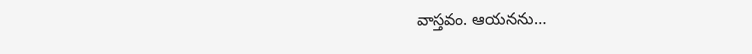వాస్తవం. ఆయనను…